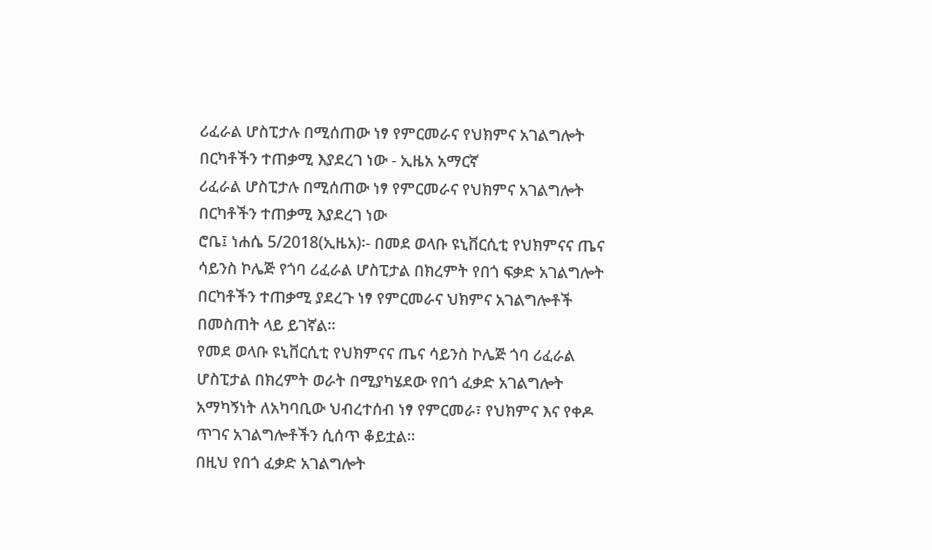ሪፈራል ሆስፒታሉ በሚሰጠው ነፃ የምርመራና የህክምና አገልግሎት በርካቶችን ተጠቃሚ እያደረገ ነው - ኢዜአ አማርኛ
ሪፈራል ሆስፒታሉ በሚሰጠው ነፃ የምርመራና የህክምና አገልግሎት በርካቶችን ተጠቃሚ እያደረገ ነው
ሮቤ፤ ነሐሴ 5/2018(ኢዜአ)፡- በመደ ወላቡ ዩኒቨርሲቲ የህክምናና ጤና ሳይንስ ኮሌጅ የጎባ ሪፈራል ሆስፒታል በክረምት የበጎ ፍቃድ አገልግሎት በርካቶችን ተጠቃሚ ያደረጉ ነፃ የምርመራና ህክምና አገልግሎቶች በመስጠት ላይ ይገኛል።
የመደ ወላቡ ዩኒቨርሲቲ የህክምናና ጤና ሳይንስ ኮሌጅ ጎባ ሪፈራል ሆስፒታል በክረምት ወራት በሚያካሄደው የበጎ ፈቃድ አገልግሎት አማካኝነት ለአካባቢው ህብረተሰብ ነፃ የምርመራ፣ የህክምና እና የቀዶ ጥገና አገልግሎቶችን ሲሰጥ ቆይቷል።
በዚህ የበጎ ፈቃድ አገልግሎት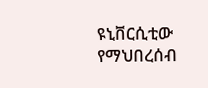ዩኒቨርሲቲው የማህበረሰብ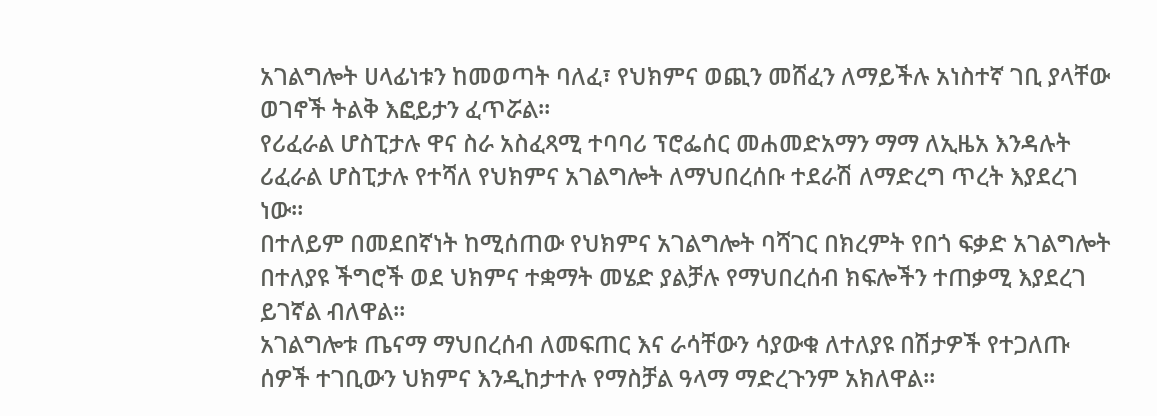አገልግሎት ሀላፊነቱን ከመወጣት ባለፈ፣ የህክምና ወጪን መሸፈን ለማይችሉ አነስተኛ ገቢ ያላቸው ወገኖች ትልቅ እፎይታን ፈጥሯል።
የሪፈራል ሆስፒታሉ ዋና ስራ አስፈጻሚ ተባባሪ ፕሮፌሰር መሐመድአማን ማማ ለኢዜአ እንዳሉት ሪፈራል ሆስፒታሉ የተሻለ የህክምና አገልግሎት ለማህበረሰቡ ተደራሽ ለማድረግ ጥረት እያደረገ ነው።
በተለይም በመደበኛነት ከሚሰጠው የህክምና አገልግሎት ባሻገር በክረምት የበጎ ፍቃድ አገልግሎት በተለያዩ ችግሮች ወደ ህክምና ተቋማት መሄድ ያልቻሉ የማህበረሰብ ክፍሎችን ተጠቃሚ እያደረገ ይገኛል ብለዋል።
አገልግሎቱ ጤናማ ማህበረሰብ ለመፍጠር እና ራሳቸውን ሳያውቁ ለተለያዩ በሽታዎች የተጋለጡ ሰዎች ተገቢውን ህክምና እንዲከታተሉ የማስቻል ዓላማ ማድረጉንም አክለዋል።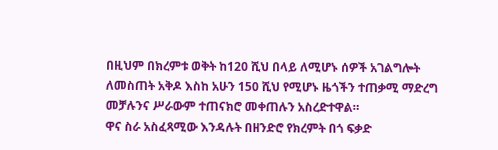በዚህም በክረምቱ ወቅት ከ120 ሺህ በላይ ለሚሆኑ ሰዎች አገልግሎት ለመስጠት አቅዶ እስከ አሁን 150 ሺህ የሚሆኑ ዜጎችን ተጠቃሚ ማድረግ መቻሉንና ሥራውም ተጠናክሮ መቀጠሉን አስረድተዋል።
ዋና ስራ አስፈጻሚው እንዳሉት በዘንድሮ የክረምት በጎ ፍቃድ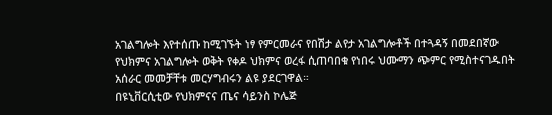አገልግሎት እየተሰጡ ከሚገኙት ነፃ የምርመራና የበሽታ ልየታ አገልግሎቶች በተጓዳኝ በመደበኛው የህክምና አገልግሎት ወቅት የቀዶ ህክምና ወረፋ ሲጠባበቁ የነበሩ ህሙማን ጭምር የሚስተናገዱበት አሰራር መመቻቸቱ መርሃግብሩን ልዩ ያደርገዋል።
በዩኒቨርሲቲው የህክምናና ጤና ሳይንስ ኮሌጅ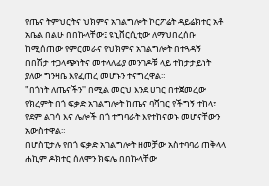የጤና ትምህርትና ህክምና አገልግሎት ኮርፖሬት ዳይሬክተር አቶ አቤል በልሁ በበኩላቸው፤ ዩኒቨርሲቲው ለማህበረሰቡ ከሚሰጠው የምርመራና የህክምና አገልግሎት በተጓዳኝ በበሽታ ተጋላጭነትና መተላለፊያ መንገዶቹ ላይ ተከታታይነት ያለው ግንዛቤ እየፈጠረ መሆኑን ተናግረዋል።
"በጎነት ለጤናችን'' በሚል መርህ እንደ ሀገር በተጀመረው የክረምት በጎ ፍቃድ አገልግሎት ከጤና ባሻገር የችግኝ ተከላ፣ የደም ልገሳ እና ሌሎች በጎ ተግባራት እየተከናወኑ መሆናቸውን አውስተዋል።
በሆስፒታሉ የበጎ ፍቃድ አገልግሎት ዘመቻው አስተባባሪ ጠቅላላ ሐኪም ዶክተር ሰለሞን ክፍሌ በበኩላቸው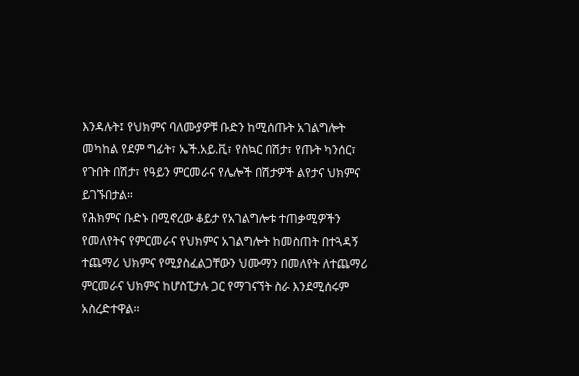እንዳሉት፤ የህክምና ባለሙያዎቹ ቡድን ከሚሰጡት አገልግሎት መካከል የደም ግፊት፣ ኤች.አይ.ቪ፣ የስኳር በሽታ፣ የጡት ካንሰር፣ የጉበት በሽታ፣ የዓይን ምርመራና የሌሎች በሽታዎች ልየታና ህክምና ይገኙበታል።
የሕክምና ቡድኑ በሚኖረው ቆይታ የአገልግሎቱ ተጠቃሚዎችን የመለየትና የምርመራና የህክምና አገልግሎት ከመስጠት በተጓዳኝ ተጨማሪ ህክምና የሚያስፈልጋቸውን ህሙማን በመለየት ለተጨማሪ ምርመራና ህክምና ከሆስፒታሉ ጋር የማገናኘት ስራ እንደሚሰሩም አስረድተዋል፡፡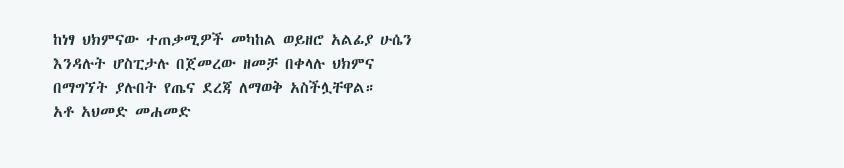ከነፃ ህክምናው ተጠቃሚዎች መካከል ወይዘሮ አልፊያ ሁሴን እንዳሉት ሆስፒታሉ በጀመረው ዘመቻ በቀላሉ ህክምና በማግኘት ያሉበት የጤና ደረጃ ለማወቅ አስችሏቸዋል።
አቶ አህመድ መሐመድ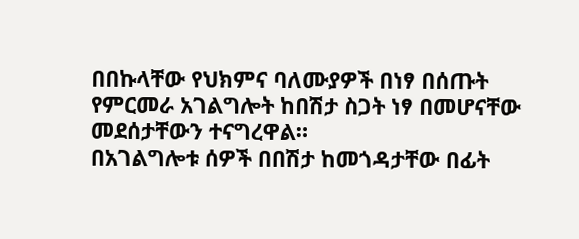በበኩላቸው የህክምና ባለሙያዎች በነፃ በሰጡት የምርመራ አገልግሎት ከበሽታ ስጋት ነፃ በመሆናቸው መደሰታቸውን ተናግረዋል።
በአገልግሎቱ ሰዎች በበሽታ ከመጎዳታቸው በፊት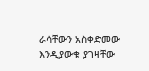ራሳቸውን አስቀድመው እንዲያውቁ ያገዛቸው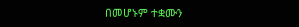በመሆኑም ተቋሙን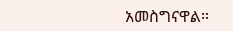አመስግናዋል።